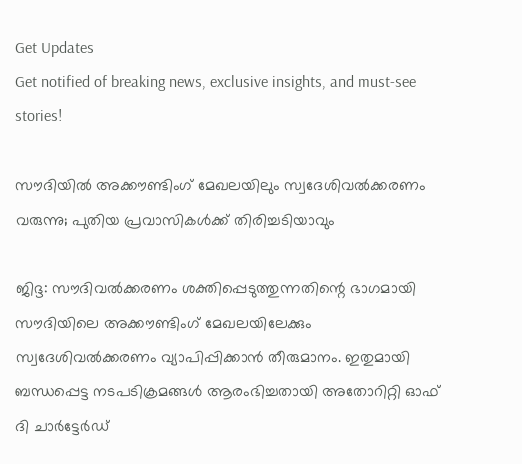Get Updates
Get notified of breaking news, exclusive insights, and must-see stories!

സൗദിയില്‍ അക്കൗണ്ടിംഗ് മേഖലയിലും സ്വദേശിവല്‍ക്കരണം വരുന്നു; പുതിയ പ്രവാസികള്‍ക്ക് തിരിച്ചടിയാവും

ജിദ്ദ: സൗദിവല്‍ക്കരണം ശക്തിപ്പെടുത്തുന്നതിന്റെ ഭാഗമായി സൗദിയിലെ അക്കൗണ്ടിംഗ് മേഖലയിലേക്കും സ്വദേശിവല്‍ക്കരണം വ്യാപിപ്പിക്കാന്‍ തീരുമാനം. ഇതുമായി ബന്ധപ്പെട്ട നടപടിക്രമങ്ങള്‍ ആരംഭിച്ചതായി അതോറിറ്റി ഓഫ് ദി ചാര്‍ട്ടേര്‍ഡ്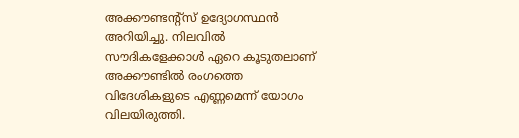അക്കൗണ്ടന്റ്‌സ് ഉദ്യോഗസ്ഥന്‍ അറിയിച്ചു. നിലവില്‍ സൗദികളേക്കാള്‍ ഏറെ കൂടുതലാണ് അക്കൗണ്ടില്‍ രംഗത്തെ വിദേശികളുടെ എണ്ണമെന്ന് യോഗം വിലയിരുത്തി.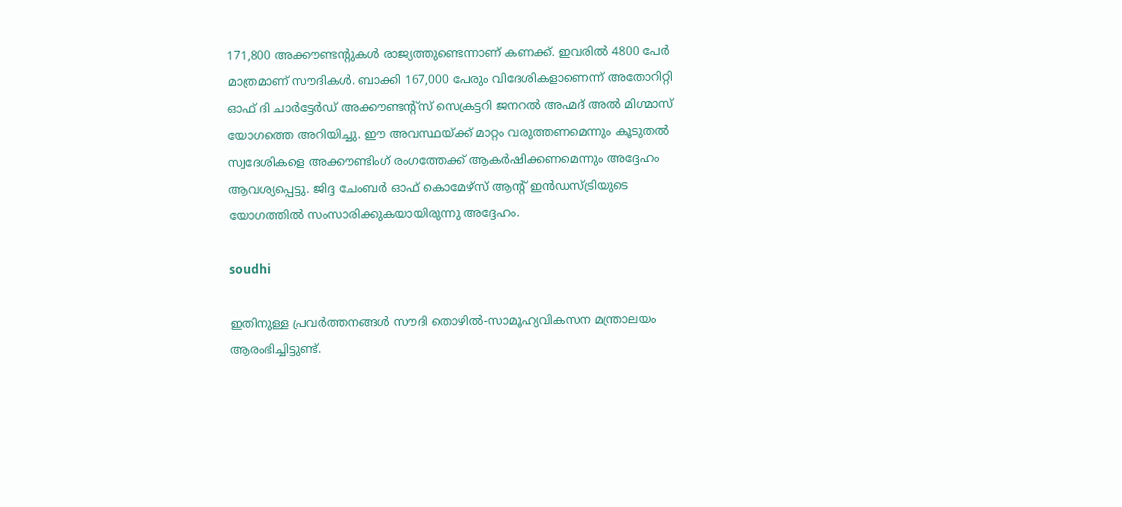171,800 അക്കൗണ്ടന്റുകള്‍ രാജ്യത്തുണ്ടെന്നാണ് കണക്ക്. ഇവരില്‍ 4800 പേര്‍ മാത്രമാണ് സൗദികള്‍. ബാക്കി 167,000 പേരും വിദേശികളാണെന്ന് അതോറിറ്റി ഓഫ് ദി ചാര്‍ട്ടേര്‍ഡ് അക്കൗണ്ടന്റ്‌സ് സെക്രട്ടറി ജനറല്‍ അഹ്മദ് അല്‍ മിഗ്മാസ് യോഗത്തെ അറിയിച്ചു. ഈ അവസ്ഥയ്ക്ക് മാറ്റം വരുത്തണമെന്നും കൂടുതല്‍ സ്വദേശികളെ അക്കൗണ്ടിംഗ് രംഗത്തേക്ക് ആകര്‍ഷിക്കണമെന്നും അദ്ദേഹം ആവശ്യപ്പെട്ടു. ജിദ്ദ ചേംബര്‍ ഓഫ് കൊമേഴ്‌സ് ആന്റ് ഇന്‍ഡസ്ട്രിയുടെ യോഗത്തില്‍ സംസാരിക്കുകയായിരുന്നു അദ്ദേഹം.

soudhi

ഇതിനുള്ള പ്രവര്‍ത്തനങ്ങള്‍ സൗദി തൊഴില്‍-സാമൂഹ്യവികസന മന്ത്രാലയം ആരംഭിച്ചിട്ടുണ്ട്.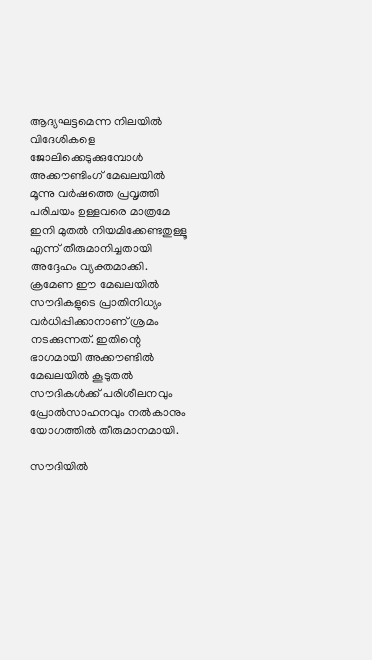ആദ്യഘട്ടമെന്ന നിലയില്‍ വിദേശികളെ ജോലിക്കെടുക്കുമ്പോള്‍ അക്കൗണ്ടിംഗ് മേഖലയില്‍ മൂന്നു വര്‍ഷത്തെ പ്രവൃത്തി പരിചയം ഉള്ളവരെ മാത്രമേ ഇനി മുതല്‍ നിയമിക്കേണ്ടതുള്ളൂ എന്ന് തീരുമാനിച്ചതായി അദ്ദേഹം വ്യക്തമാക്കി. ക്രമേണ ഈ മേഖലയില്‍ സൗദികളുടെ പ്രാതിനിധ്യം വര്‍ധിപ്പിക്കാനാണ് ശ്രമം നടക്കുന്നത്. ഇതിന്റെ ഭാഗമായി അക്കൗണ്ടില്‍ മേഖലയില്‍ കൂടുതല്‍ സൗദികള്‍ക്ക് പരിശീലനവും പ്രോല്‍സാഹനവും നല്‍കാനും യോഗത്തില്‍ തീരുമാനമായി.

സൗദിയില്‍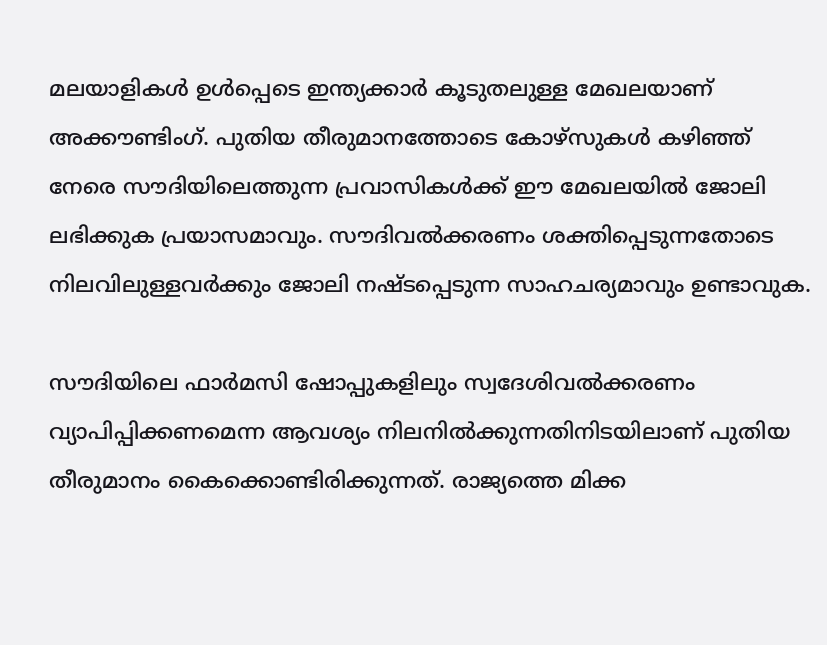മലയാളികള്‍ ഉള്‍പ്പെടെ ഇന്ത്യക്കാര്‍ കൂടുതലുള്ള മേഖലയാണ് അക്കൗണ്ടിംഗ്. പുതിയ തീരുമാനത്തോടെ കോഴ്‌സുകള്‍ കഴിഞ്ഞ് നേരെ സൗദിയിലെത്തുന്ന പ്രവാസികള്‍ക്ക് ഈ മേഖലയില്‍ ജോലി ലഭിക്കുക പ്രയാസമാവും. സൗദിവല്‍ക്കരണം ശക്തിപ്പെടുന്നതോടെ നിലവിലുള്ളവര്‍ക്കും ജോലി നഷ്ടപ്പെടുന്ന സാഹചര്യമാവും ഉണ്ടാവുക.

സൗദിയിലെ ഫാര്‍മസി ഷോപ്പുകളിലും സ്വദേശിവല്‍ക്കരണം വ്യാപിപ്പിക്കണമെന്ന ആവശ്യം നിലനില്‍ക്കുന്നതിനിടയിലാണ് പുതിയ തീരുമാനം കൈക്കൊണ്ടിരിക്കുന്നത്. രാജ്യത്തെ മിക്ക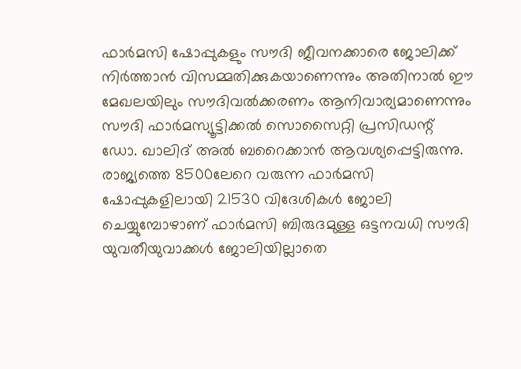ഫാര്‍മസി ഷോപ്പുകളും സൗദി ജീവനക്കാരെ ജോലിക്ക് നിര്‍ത്താന്‍ വിസമ്മതിക്കുകയാണെന്നും അതിനാല്‍ ഈ മേഖലയിലും സൗദിവല്‍ക്കരണം ആനിവാര്യമാണെന്നും സൗദി ഫാര്‍മസ്യൂട്ടിക്കല്‍ സൊസൈറ്റി പ്രസിഡന്റ് ഡോ. ഖാലിദ് അല്‍ ബറൈക്കാന്‍ ആവശ്യപ്പെട്ടിരുന്നു. രാജ്യത്തെ 8500ലേറെ വരുന്ന ഫാര്‍മസി ഷോപ്പുകളിലായി 21530 വിദേശികള്‍ ജോലി ചെയ്യുമ്പോഴാണ് ഫാര്‍മസി ബിരുദമുള്ള ഒട്ടനവധി സൗദി യുവതീയുവാക്കള്‍ ജോലിയില്ലാതെ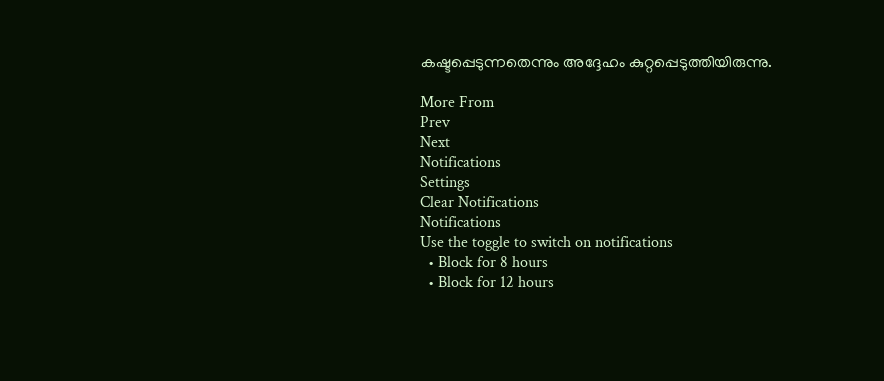കഷ്ടപ്പെടുന്നതെന്നും അദ്ദേഹം കുറ്റപ്പെടുത്തിയിരുന്നു.

More From
Prev
Next
Notifications
Settings
Clear Notifications
Notifications
Use the toggle to switch on notifications
  • Block for 8 hours
  • Block for 12 hours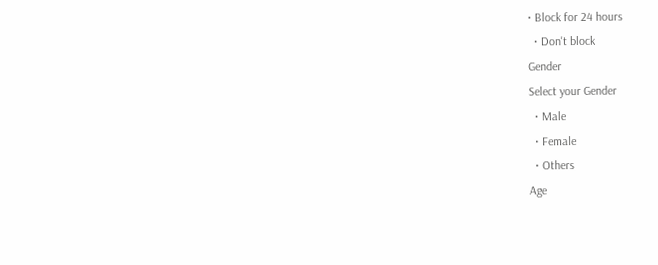• Block for 24 hours
  • Don't block
Gender
Select your Gender
  • Male
  • Female
  • Others
Age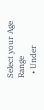Select your Age Range
  • Under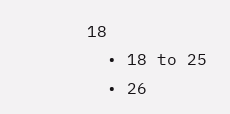18
  • 18 to 25
  • 26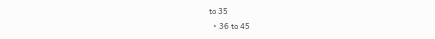to 35
  • 36 to 45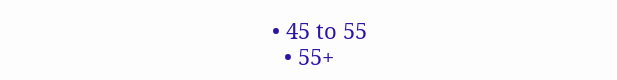• 45 to 55
  • 55+